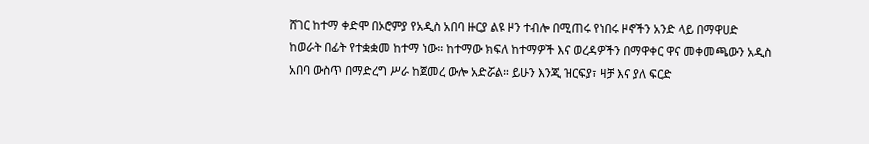ሸገር ከተማ ቀድሞ በኦሮምያ የአዲስ አበባ ዙርያ ልዩ ዞን ተብሎ በሚጠሩ የነበሩ ዞኖችን አንድ ላይ በማዋሀድ ከወራት በፊት የተቋቋመ ከተማ ነው። ከተማው ክፍለ ከተማዎች እና ወረዳዎችን በማዋቀር ዋና መቀመጫውን አዲስ አበባ ውስጥ በማድረግ ሥራ ከጀመረ ውሎ አድሯል። ይሁን እንጂ ዝርፍያ፣ ዛቻ እና ያለ ፍርድ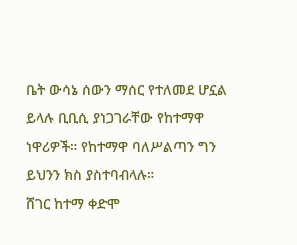ቤት ውሳኔ ሰውን ማሰር የተለመደ ሆኗል ይላሉ ቢቢሲ ያነጋገራቸው የከተማዋ ነዋሪዎች። የከተማዋ ባለሥልጣን ግን ይህንን ክስ ያስተባብላሉ።
ሸገር ከተማ ቀድሞ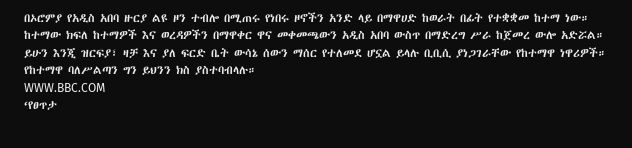በኦሮምያ የአዲስ አበባ ዙርያ ልዩ ዞን ተብሎ በሚጠሩ የነበሩ ዞኖችን አንድ ላይ በማዋሀድ ከወራት በፊት የተቋቋመ ከተማ ነው። ከተማው ክፍለ ከተማዎች እና ወረዳዎችን በማዋቀር ዋና መቀመጫውን አዲስ አበባ ውስጥ በማድረግ ሥራ ከጀመረ ውሎ አድሯል። ይሁን እንጂ ዝርፍያ፣ ዛቻ እና ያለ ፍርድ ቤት ውሳኔ ሰውን ማሰር የተለመደ ሆኗል ይላሉ ቢቢሲ ያነጋገራቸው የከተማዋ ነዋሪዎች። የከተማዋ ባለሥልጣን ግን ይህንን ክስ ያስተባብላሉ።
WWW.BBC.COM
‘የፀጥታ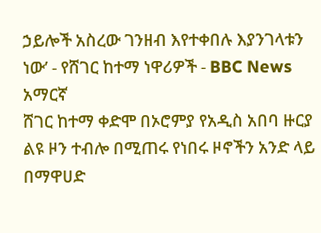ኃይሎች አስረው ገንዘብ እየተቀበሉ እያንገላቱን ነው’ - የሸገር ከተማ ነዋሪዎች - BBC News አማርኛ
ሸገር ከተማ ቀድሞ በኦሮምያ የአዲስ አበባ ዙርያ ልዩ ዞን ተብሎ በሚጠሩ የነበሩ ዞኖችን አንድ ላይ በማዋሀድ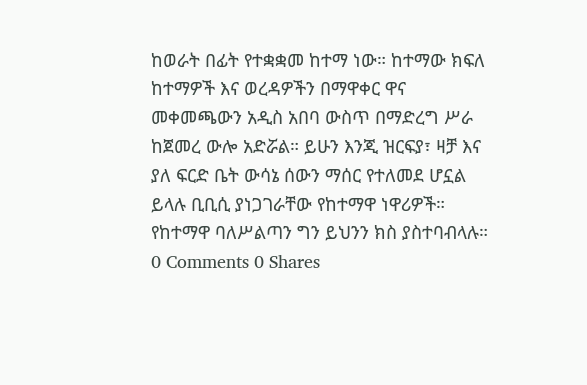ከወራት በፊት የተቋቋመ ከተማ ነው። ከተማው ክፍለ ከተማዎች እና ወረዳዎችን በማዋቀር ዋና መቀመጫውን አዲስ አበባ ውስጥ በማድረግ ሥራ ከጀመረ ውሎ አድሯል። ይሁን እንጂ ዝርፍያ፣ ዛቻ እና ያለ ፍርድ ቤት ውሳኔ ሰውን ማሰር የተለመደ ሆኗል ይላሉ ቢቢሲ ያነጋገራቸው የከተማዋ ነዋሪዎች። የከተማዋ ባለሥልጣን ግን ይህንን ክስ ያስተባብላሉ።
0 Comments 0 Shares